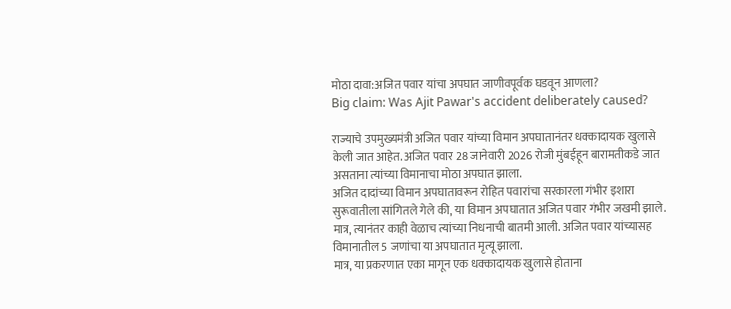मोठा दावा:अजित पवार यांचा अपघात जाणीवपूर्वक घडवून आणला?
Big claim: Was Ajit Pawar's accident deliberately caused?

राज्याचे उपमुख्यमंत्री अजित पवार यांच्या विमान अपघातानंतर धक्कादायक खुलासे केली जात आहेत. अजित पवार 28 जानेवारी 2026 रोजी मुंबईहून बारामतीकडे जात असताना त्यांच्या विमानाचा मोठा अपघात झाला.
अजित दादांच्या विमान अपघातावरून रोहित पवारांचा सरकारला गंभीर इशारा
सुरूवातीला सांगितले गेले की, या विमान अपघातात अजित पवार गंभीर जखमी झाले. मात्र, त्यानंतर काही वेळाच त्यांच्या निधनाची बातमी आली. अजित पवार यांच्यासह विमानातील 5 जणांचा या अपघातात मृत्यू झाला.
मात्र, या प्रकरणात एका मागून एक धक्कादायक खुलासे होताना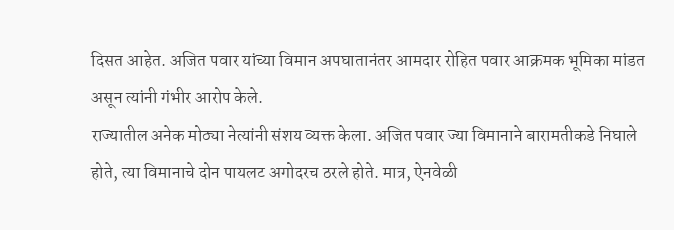दिसत आहेत. अजित पवार यांच्या विमान अपघातानंतर आमदार रोहित पवार आक्रमक भूमिका मांडत असून त्यांनी गंभीर आरोप केले.
राज्यातील अनेक मोठ्या नेत्यांनी संशय व्यक्त केला. अजित पवार ज्या विमानाने बारामतीकडे निघाले होते, त्या विमानाचे दोन पायलट अगोदरच ठरले होते. मात्र, ऐनवेळी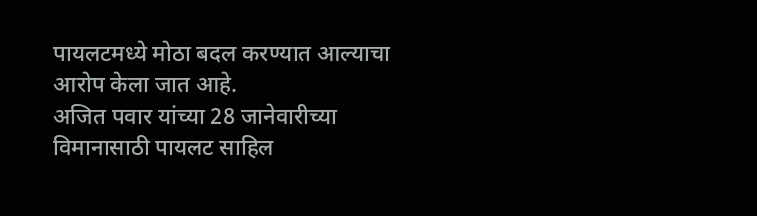पायलटमध्ये मोठा बदल करण्यात आल्याचा आरोप केला जात आहे.
अजित पवार यांच्या 28 जानेवारीच्या विमानासाठी पायलट साहिल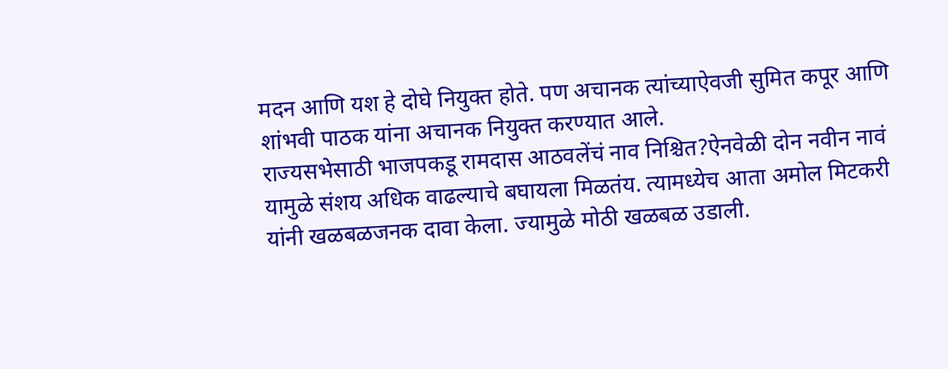मदन आणि यश हे दोघे नियुक्त होते. पण अचानक त्यांच्याऐवजी सुमित कपूर आणि शांभवी पाठक यांना अचानक नियुक्त करण्यात आले.
राज्यसभेसाठी भाजपकडू रामदास आठवलेंचं नाव निश्चित?ऐनवेळी दोन नवीन नावं
यामुळे संशय अधिक वाढल्याचे बघायला मिळतंय. त्यामध्येच आता अमोल मिटकरी यांनी खळबळजनक दावा केला. ज्यामुळे मोठी खळबळ उडाली.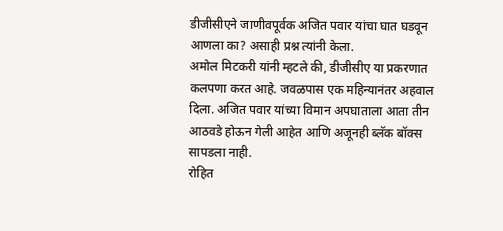डीजीसीएने जाणीवपूर्वक अजित पवार यांचा घात घडवून आणला का? असाही प्रश्न त्यांनी केला.
अमोल मिटकरी यांनी म्हटले की, डीजीसीए या प्रकरणात कलपणा करत आहे. जवळपास एक महिन्यानंतर अहवाल दिला. अजित पवार यांच्या विमान अपघाताला आता तीन आठवडे होऊन गेली आहेत आणि अजूनही ब्लॅक बॉक्स सापडला नाही.
रोहित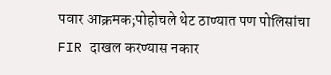पवार आक्रमक;पोहोचले थेट ठाण्यात पण पोलिसांचा FIR दाखल करण्यास नकार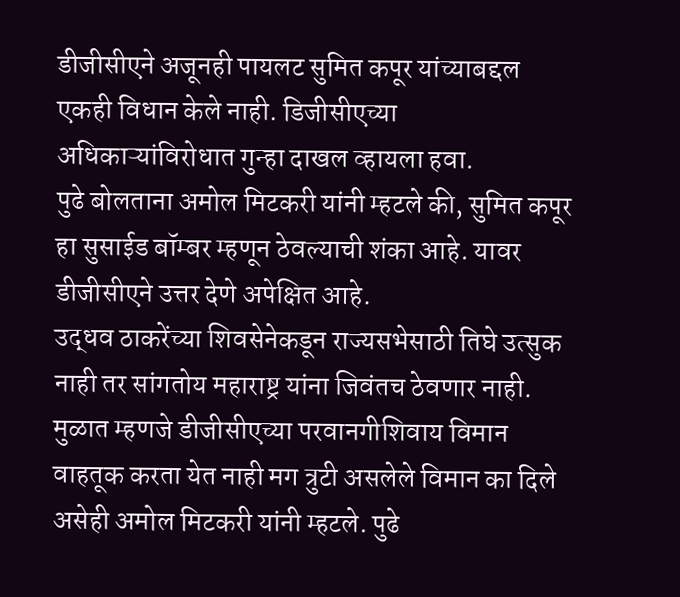डीजीसीएने अजूनही पायलट सुमित कपूर यांच्याबद्दल एकही विधान केले नाही. डिजीसीएच्या अधिकाऱ्यांविरोधात गुन्हा दाखल व्हायला हवा.
पुढे बोलताना अमोल मिटकरी यांनी म्हटले की, सुमित कपूर हा सुसाईड बॉम्बर म्हणून ठेवल्याची शंका आहे. यावर डीजीसीएने उत्तर देणे अपेक्षित आहे.
उद्धव ठाकरेंच्या शिवसेनेकडून राज्यसभेसाठी तिघे उत्सुक
नाही तर सांगतोय महाराष्ट्र यांना जिवंतच ठेवणार नाही. मुळात म्हणजे डीजीसीएच्या परवानगीशिवाय विमान वाहतूक करता येत नाही मग त्रुटी असलेले विमान का दिले असेही अमोल मिटकरी यांनी म्हटले. पुढे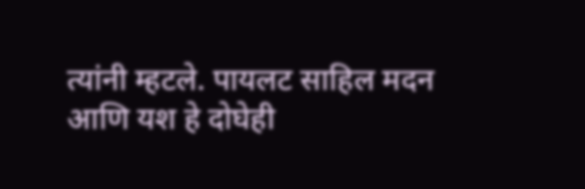त्यांनी म्हटले. पायलट साहिल मदन आणि यश हे दोघेही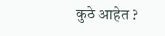कुठे आहेत ?